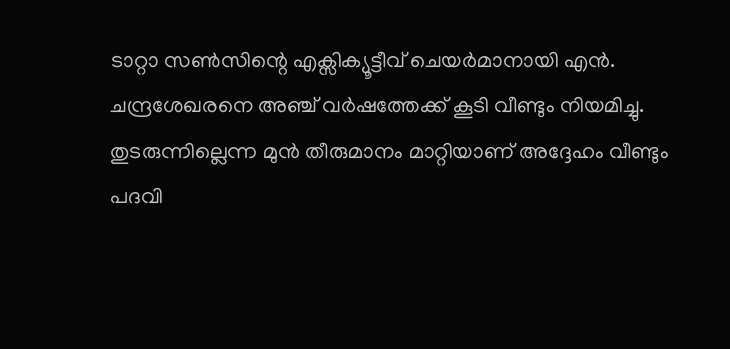ടാറ്റാ സൺസിന്റെ എക്സിക്യൂട്ടീവ് ചെയർമാനായി എൻ. ചന്ദ്രശേഖരനെ അഞ്ച് വർഷത്തേക്ക് കൂടി വീണ്ടും നിയമിച്ചു. തുടരുന്നില്ലെന്ന മുൻ തീരുമാനം മാറ്റിയാണ് അദ്ദേഹം വീണ്ടും പദവി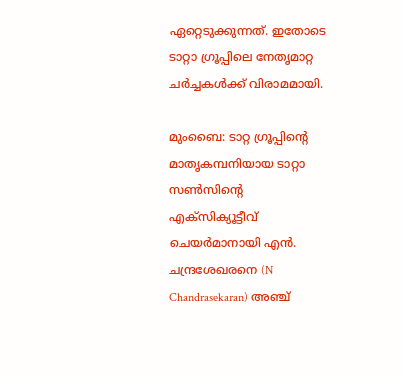ഏറ്റെടുക്കുന്നത്. ഇതോടെ ടാറ്റാ ഗ്രൂപ്പിലെ നേതൃമാറ്റ ചർച്ചകൾക്ക് വിരാമമായി.

മുംബൈ: ടാറ്റ ഗ്രൂപ്പിന്റെ മാതൃകമ്പനിയായ ടാറ്റാ സൺസിന്റെ എക്സിക്യൂട്ടീവ് ചെയർമാനായി എൻ. ചന്ദ്രശേഖരനെ (N Chandrasekaran) അഞ്ച്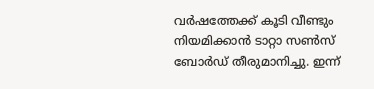വർഷത്തേക്ക് കൂടി വീണ്ടും നിയമിക്കാൻ ടാറ്റാ സൺസ് ബോർഡ് തീരുമാനിച്ചു. ഇന്ന്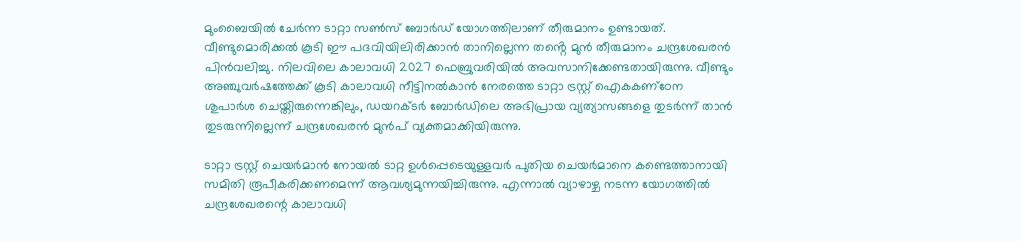മുംബൈയിൽ ചേർന്ന ടാറ്റാ സൺസ് ബോർഡ് യോഗത്തിലാണ് തീരുമാനം ഉണ്ടായത്. വീണ്ടുമൊരിക്കൽ കൂടി ഈ പദവിയിലിരിക്കാൻ താനില്ലെന്ന തൻ്റെ മുൻ തീരുമാനം ചന്ദ്രശേഖരൻ പിൻവലിച്ചു. നിലവിലെ കാലാവധി 2027 ഫെബ്രുവരിയിൽ അവസാനിക്കേണ്ടതായിരുന്നു. വീണ്ടും അഞ്ചുവർഷത്തേക്ക് കൂടി കാലാവധി നീട്ടിനൽകാൻ നേരത്തെ ടാറ്റാ ട്രസ്റ്റ് ഐകകണ്‌ഠേന ശുപാർശ ചെയ്തിരുന്നെങ്കിലും, ഡയറക്ടർ ബോർഡിലെ അഭിപ്രായ വ്യത്യാസങ്ങളെ തുടർന്ന് താൻ തുടരുന്നില്ലെന്ന് ചന്ദ്രശേഖരൻ മുൻപ് വ്യക്തമാക്കിയിരുന്നു.

ടാറ്റാ ട്രസ്റ്റ് ചെയർമാൻ നോയൽ ടാറ്റ ഉൾപ്പെടെയുള്ളവർ പുതിയ ചെയർമാനെ കണ്ടെത്താനായി സമിതി രൂപീകരിക്കണമെന്ന് ആവശ്യമുന്നയിച്ചിരുന്നു. എന്നാൽ വ്യാഴാഴ്ച നടന്ന യോഗത്തിൽ ചന്ദ്രശേഖരന്റെ കാലാവധി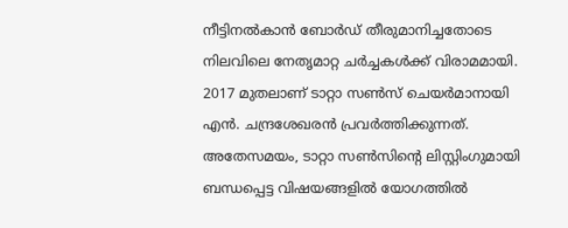നീട്ടിനൽകാൻ ബോർഡ് തീരുമാനിച്ചതോടെ നിലവിലെ നേതൃമാറ്റ ചർച്ചകൾക്ക് വിരാമമായി. 2017 മുതലാണ് ടാറ്റാ സൺസ് ചെയർമാനായി എൻ. ചന്ദ്രശേഖരൻ പ്രവർത്തിക്കുന്നത്. അതേസമയം, ടാറ്റാ സൺസിന്റെ ലിസ്റ്റിംഗുമായി ബന്ധപ്പെട്ട വിഷയങ്ങളിൽ യോഗത്തിൽ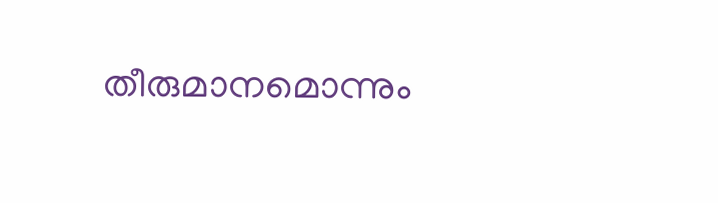തീരുമാനമൊന്നും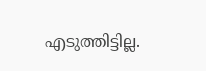എടുത്തിട്ടില്ല.